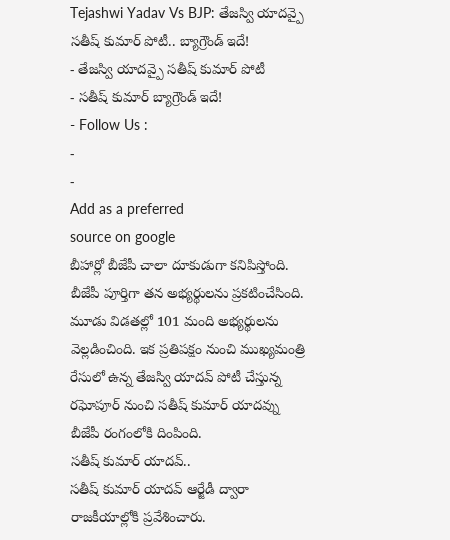Tejashwi Yadav Vs BJP: తేజస్వి యాదవ్పై సతీష్ కుమార్ పోటీ.. బ్యాగ్రౌండ్ ఇదే!
- తేజస్వి యాదవ్పై సతీష్ కుమార్ పోటీ
- సతీష్ కుమార్ బ్యాగ్రౌండ్ ఇదే!
- Follow Us :
-
-
Add as a preferred
source on google
బీహార్లో బీజేపీ చాలా దూకుడుగా కనిపిస్తోంది. బీజేపీ పూర్తిగా తన అభ్యర్థులను ప్రకటించేసింది. మూడు విడతల్లో 101 మంది అభ్యర్థులను వెల్లడించింది. ఇక ప్రతిపక్షం నుంచి ముఖ్యమంత్రి రేసులో ఉన్న తేజస్వి యాదవ్ పోటీ చేస్తున్న రఘోపూర్ నుంచి సతీష్ కుమార్ యాదవ్ను బీజేపీ రంగంలోకి దింపింది.
సతీష్ కుమార్ యాదవ్..
సతీష్ కుమార్ యాదవ్ ఆర్జేడీ ద్వారా రాజకీయాల్లోకి ప్రవేశించారు.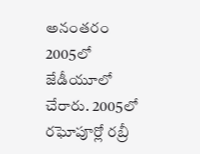అనంతరం 2005లో జేడీయూలో చేరారు. 2005లో రఘోపూర్లో రబ్రీ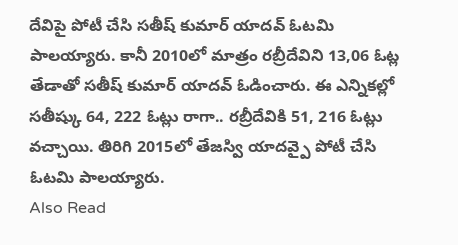దేవిపై పోటీ చేసి సతీష్ కుమార్ యాదవ్ ఓటమి పాలయ్యారు. కానీ 2010లో మాత్రం రబ్రీదేవిని 13,06 ఓట్ల తేడాతో సతీష్ కుమార్ యాదవ్ ఓడించారు. ఈ ఎన్నికల్లో సతీష్కు 64, 222 ఓట్లు రాగా.. రబ్రీదేవికి 51, 216 ఓట్లు వచ్చాయి. తిరిగి 2015లో తేజస్వి యాదవ్పై పోటీ చేసి ఓటమి పాలయ్యారు.
Also Read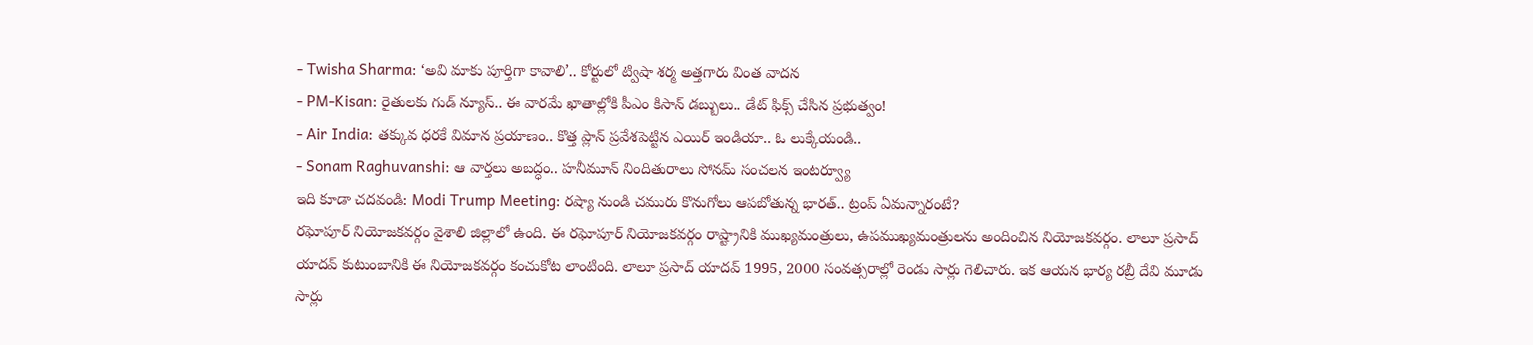- Twisha Sharma: ‘అవి మాకు పూర్తిగా కావాలి’.. కోర్టులో ట్విషా శర్మ అత్తగారు వింత వాదన
- PM-Kisan: రైతులకు గుడ్ న్యూస్.. ఈ వారమే ఖాతాల్లోకి పీఎం కిసాన్ డబ్బులు.. డేట్ ఫిక్స్ చేసిన ప్రభుత్వం!
- Air India: తక్కువ ధరకే విమాన ప్రయాణం.. కొత్త ప్లాన్ ప్రవేశపెట్టిన ఎయిర్ ఇండియా.. ఓ లుక్కేయండి..
- Sonam Raghuvanshi: ఆ వార్తలు అబద్ధం.. హనీమూన్ నిందితురాలు సోనమ్ సంచలన ఇంటర్వ్యూ
ఇది కూడా చదవండి: Modi Trump Meeting: రష్యా నుండి చమురు కొనుగోలు ఆపబోతున్న భారత్.. ట్రంప్ ఏమన్నారంటే?
రఘోపూర్ నియోజకవర్గం వైశాలి జిల్లాలో ఉంది. ఈ రఘోపూర్ నియోజకవర్గం రాష్ట్రానికి ముఖ్యమంత్రులు, ఉపముఖ్యమంత్రులను అందించిన నియోజకవర్గం. లాలూ ప్రసాద్ యాదవ్ కుటుంబానికి ఈ నియోజకవర్గం కంచుకోట లాంటింది. లాలూ ప్రసాద్ యాదవ్ 1995, 2000 సంవత్సరాల్లో రెండు సార్లు గెలిచారు. ఇక ఆయన భార్య రబ్రీ దేవి మూడు సార్లు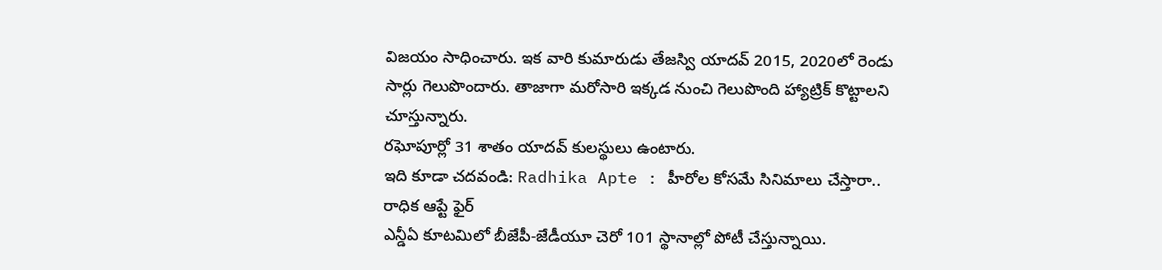విజయం సాధించారు. ఇక వారి కుమారుడు తేజస్వి యాదవ్ 2015, 2020లో రెండు సార్లు గెలుపొందారు. తాజాగా మరోసారి ఇక్కడ నుంచి గెలుపొంది హ్యాట్రిక్ కొట్టాలని చూస్తున్నారు.
రఘోపూర్లో 31 శాతం యాదవ్ కులస్థులు ఉంటారు.
ఇది కూడా చదవండి: Radhika Apte : హీరోల కోసమే సినిమాలు చేస్తారా.. రాధిక ఆప్టే ఫైర్
ఎన్డీఏ కూటమిలో బీజేపీ-జేడీయూ చెరో 101 స్థానాల్లో పోటీ చేస్తున్నాయి.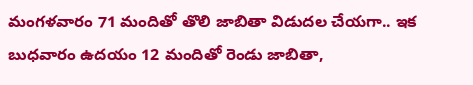మంగళవారం 71 మందితో తొలి జాబితా విడుదల చేయగా.. ఇక బుధవారం ఉదయం 12 మందితో రెండు జాబితా,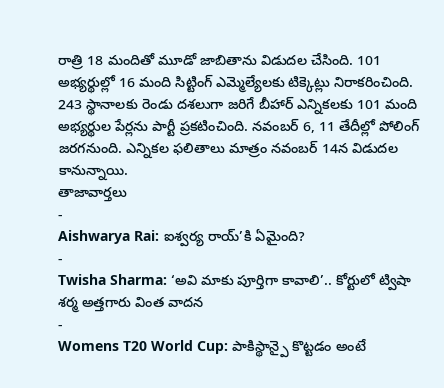రాత్రి 18 మందితో మూడో జాబితాను విడుదల చేసింది. 101 అభ్యర్థుల్లో 16 మంది సిట్టింగ్ ఎమ్మెల్యేలకు టిక్కెట్లు నిరాకరించింది. 243 స్థానాలకు రెండు దశలుగా జరిగే బీహార్ ఎన్నికలకు 101 మంది అభ్యర్థుల పేర్లను పార్టీ ప్రకటించింది. నవంబర్ 6, 11 తేదీల్లో పోలింగ్ జరగనుంది. ఎన్నికల ఫలితాలు మాత్రం నవంబర్ 14న విడుదల కానున్నాయి.
తాజావార్తలు
-
Aishwarya Rai: ఐశ్వర్య రాయ్’కి ఏమైంది?
-
Twisha Sharma: ‘అవి మాకు పూర్తిగా కావాలి’.. కోర్టులో ట్విషా శర్మ అత్తగారు వింత వాదన
-
Womens T20 World Cup: పాకిస్థాన్పై కొట్టడం అంటే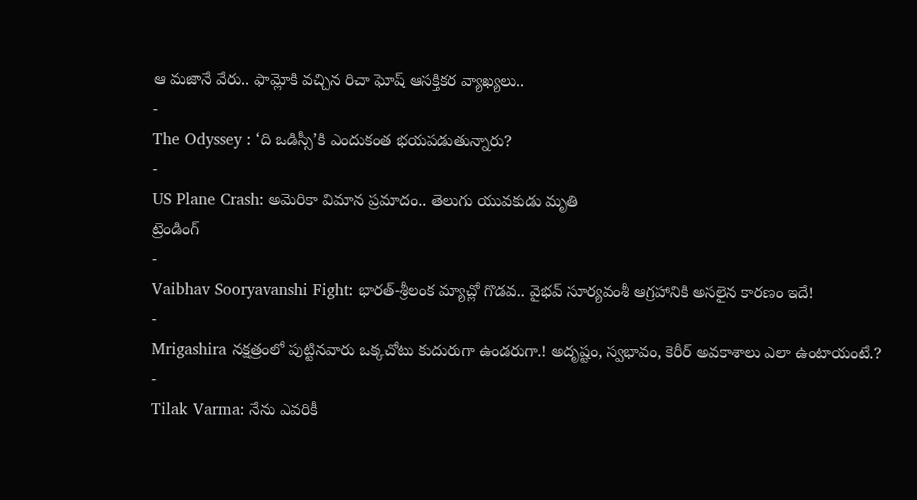ఆ మజానే వేరు.. ఫామ్లోకి వచ్చిన రిచా ఘోష్ ఆసక్తికర వ్యాఖ్యలు..
-
The Odyssey : ‘ది ఒడిస్సీ’కి ఎందుకంత భయపడుతున్నారు?
-
US Plane Crash: అమెరికా విమాన ప్రమాదం.. తెలుగు యువకుడు మృతి
ట్రెండింగ్
-
Vaibhav Sooryavanshi Fight: భారత్-శ్రీలంక మ్యాచ్లో గొడవ.. వైభవ్ సూర్యవంశీ ఆగ్రహానికి అసలైన కారణం ఇదే!
-
Mrigashira నక్షత్రంలో పుట్టినవారు ఒక్కచోటు కుదురుగా ఉండరుగా.! అదృష్టం, స్వభావం, కెరీర్ అవకాశాలు ఎలా ఉంటాయంటే.?
-
Tilak Varma: నేను ఎవరికీ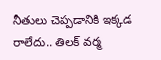నీతులు చెప్పడానికి ఇక్కడ రాలేదు.. తిలక్ వర్మ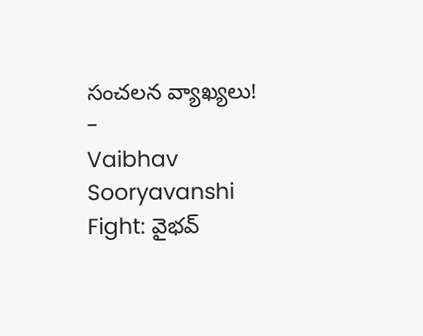సంచలన వ్యాఖ్యలు!
-
Vaibhav Sooryavanshi Fight: వైభవ్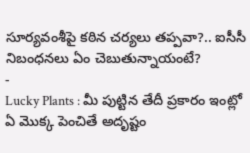సూర్యవంశీపై కఠిన చర్యలు తప్పవా?.. ఐసీసీ నిబంధనలు ఏం చెబుతున్నాయంటే?
-
Lucky Plants : మీ పుట్టిన తేదీ ప్రకారం ఇంట్లో ఏ మొక్క పెంచితే అదృష్టం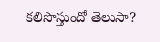కలిసొస్తుందో తెలుసా?